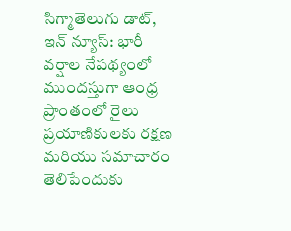సిగ్మాతెలుగు డాట్, ఇన్ న్యూస్: భారీ వర్షాల నేపథ్యంలో ముందస్తుగా ఆంధ్ర ప్రాంతంలో రైలు ప్రయాణికులకు రక్షణ మరియు సమాచారం తెలిపేందుకు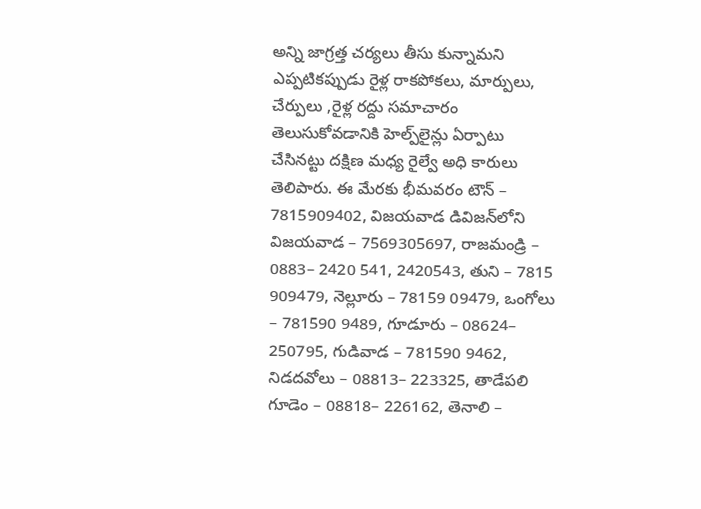అన్ని జాగ్రత్త చర్యలు తీసు కున్నామని ఎప్పటికప్పుడు రైళ్ల రాకపోకలు, మార్పులు, చేర్పులు ,రైళ్ల రద్దు సమాచారం తెలుసుకోవడానికి హెల్ప్‌లైన్లు ఏర్పాటు చేసినట్టు దక్షిణ మధ్య రైల్వే అధి కారులు తెలిపారు. ఈ మేరకు భీమవరం టౌన్‌ – 7815909402, విజయవాడ డివిజన్‌లోని విజయవాడ – 7569305697, రాజమండ్రి – 0883– 2420 541, 2420543, తుని – 7815 909479, నెల్లూరు – 78159 09479, ఒంగోలు – 781590 9489, గూడూరు – 08624– 250795, గుడివాడ – 781590 9462, నిడదవోలు – 08813– 223325, తాడేపలి గూడెం – 08818– 226162, తెనాలి –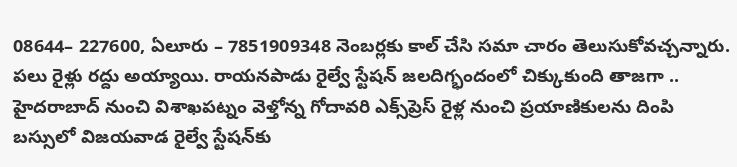08644– 227600, ఏలూరు – 7851909348 నెంబర్లకు కాల్‌ చేసి సమా చారం తెలుసుకోవచ్చన్నారు. పలు రైళ్లు రద్దు అయ్యాయి. రాయనపాడు రైల్వే స్టేషన్ జలదిగ్భందంలో చిక్కుకుంది తాజగా .. హైదరాబాద్ నుంచి విశాఖపట్నం వెళ్తోన్న గోదావరి ఎక్స్‌ప్రెస్ రైళ్ల నుంచి ప్రయాణికులను దింపి బస్సులో విజయవాడ రైల్వే స్టేషన్‌కు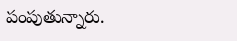పంపుతున్నారు.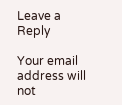Leave a Reply

Your email address will not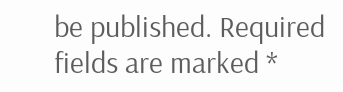be published. Required fields are marked *